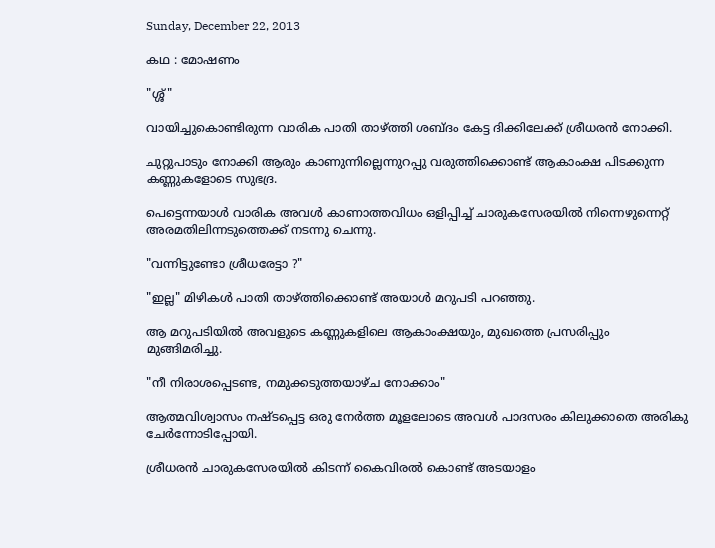Sunday, December 22, 2013

കഥ : മോഷണം

"ശ്ശ്"

വായിച്ചുകൊണ്ടിരുന്ന വാരിക പാതി താഴ്ത്തി ശബ്ദം കേട്ട ദിക്കിലേക്ക് ശ്രീധരന്‍ നോക്കി.

ചുറ്റുപാടും നോക്കി ആരും കാണുന്നില്ലെന്നുറപ്പു വരുത്തിക്കൊണ്ട് ആകാംക്ഷ പിടക്കുന്ന കണ്ണുകളോടെ സുഭദ്ര.

പെട്ടെന്നയാള്‍ വാരിക അവള്‍ കാണാത്തവിധം ഒളിപ്പിച്ച് ചാരുകസേരയില്‍ നിന്നെഴുന്നെറ്റ് അരമതിലിന്നടുത്തെക്ക് നടന്നു ചെന്നു.

"വന്നിട്ടുണ്ടോ ശ്രീധരേട്ടാ ?"

"ഇല്ല" മിഴികള്‍ പാതി താഴ്ത്തിക്കൊണ്ട് അയാള്‍ മറുപടി പറഞ്ഞു.

ആ മറുപടിയില്‍ അവളുടെ കണ്ണുകളിലെ ആകാംക്ഷയും, മുഖത്തെ പ്രസരിപ്പും മുങ്ങിമരിച്ചു.

"നീ നിരാശപ്പെടണ്ട, നമുക്കടുത്തയാഴ്ച നോക്കാം"

ആത്മവിശ്വാസം നഷ്ടപ്പെട്ട ഒരു നേര്‍ത്ത മൂളലോടെ അവള്‍ പാദസരം കിലുക്കാതെ അരികു ചേര്‍ന്നോടിപ്പോയി.

ശ്രീധരന്‍ ചാരുകസേരയില്‍ കിടന്ന്‍ കൈവിരല്‍ കൊണ്ട് അടയാളം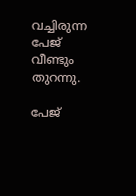വച്ചിരുന്ന പേജ് വീണ്ടും തുറന്നു.

പേജ്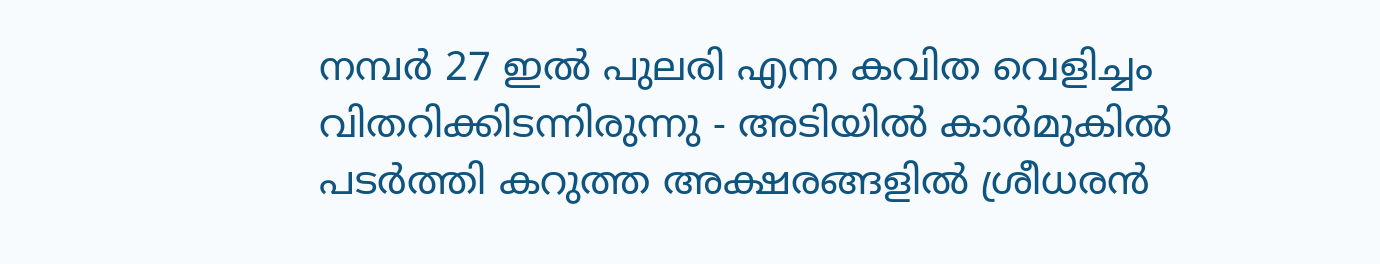നമ്പര്‍ 27 ഇല്‍ പുലരി എന്ന കവിത വെളിച്ചം വിതറിക്കിടന്നിരുന്നു - അടിയില്‍ കാര്‍മുകില്‍ പടര്‍ത്തി കറുത്ത അക്ഷരങ്ങളില്‍ ശ്രീധരന്‍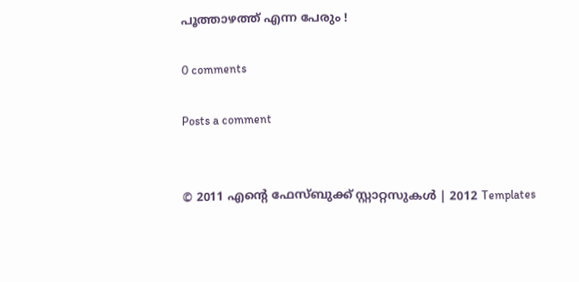പൂത്താഴത്ത് എന്ന പേരും !

0 comments

Posts a comment


© 2011 എന്‍റെ ഫേസ്ബുക്ക് സ്റ്റാറ്റസുകള്‍ | 2012 Templates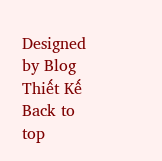Designed by Blog Thiết Kế
Back to top